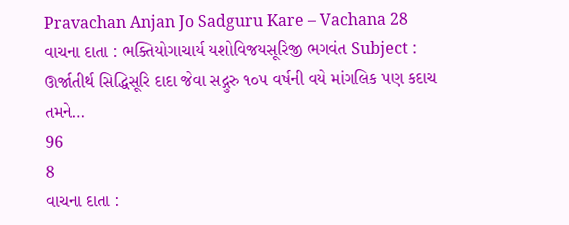Pravachan Anjan Jo Sadguru Kare – Vachana 28
વાચના દાતા : ભક્તિયોગાચાર્ય યશોવિજયસૂરિજી ભગવંત Subject : ઊર્જાતીર્થ સિદ્ધિસૂરિ દાદા જેવા સદ્ગુરુ ૧૦૫ વર્ષની વયે માંગલિક પણ કદાચ તમને…
96
8
વાચના દાતા :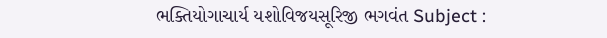ભક્તિયોગાચાર્ય યશોવિજયસૂરિજી ભગવંત Subject :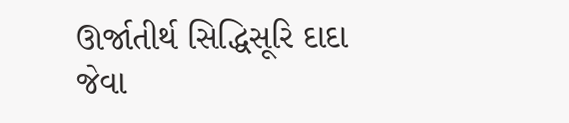ઊર્જાતીર્થ સિદ્ધિસૂરિ દાદા જેવા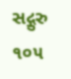સદ્ગુરુ ૧૦૫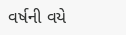વર્ષની વયે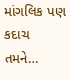માંગલિક પણ કદાચ તમને…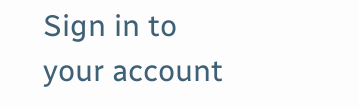Sign in to your account